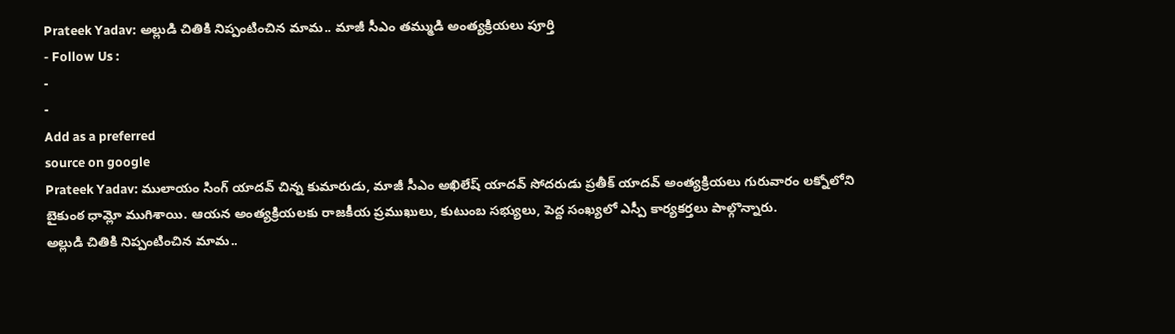Prateek Yadav: అల్లుడి చితికి నిప్పంటించిన మామ.. మాజీ సీఎం తమ్ముడి అంత్యక్రియలు పూర్తి
- Follow Us :
-
-
Add as a preferred
source on google
Prateek Yadav: ములాయం సింగ్ యాదవ్ చిన్న కుమారుడు, మాజీ సీఎం అఖిలేష్ యాదవ్ సోదరుడు ప్రతీక్ యాదవ్ అంత్యక్రియలు గురువారం లక్నోలోని బైకుంఠ ధామ్లో ముగిశాయి. ఆయన అంత్యక్రియలకు రాజకీయ ప్రముఖులు, కుటుంబ సభ్యులు, పెద్ద సంఖ్యలో ఎస్పీ కార్యకర్తలు పాల్గొన్నారు.
అల్లుడి చితికి నిప్పంటించిన మామ..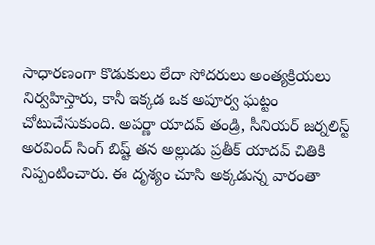సాధారణంగా కొడుకులు లేదా సోదరులు అంత్యక్రియలు నిర్వహిస్తారు, కానీ ఇక్కడ ఒక అపూర్వ ఘట్టం చోటుచేసుకుంది. అపర్ణా యాదవ్ తండ్రి, సీనియర్ జర్నలిస్ట్ అరవింద్ సింగ్ బిష్ట్ తన అల్లుడు ప్రతీక్ యాదవ్ చితికి నిప్పంటించారు. ఈ దృశ్యం చూసి అక్కడున్న వారంతా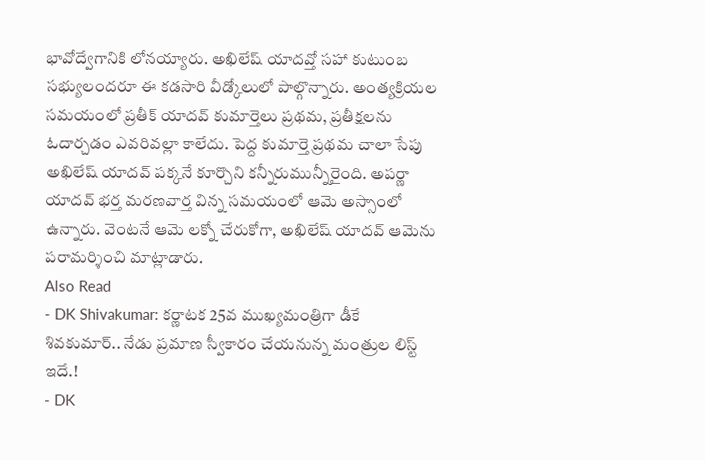భావోద్వేగానికి లోనయ్యారు. అఖిలేష్ యాదవ్తో సహా కుటుంబ సభ్యులందరూ ఈ కడసారి వీడ్కోలులో పాల్గొన్నారు. అంత్యక్రియల సమయంలో ప్రతీక్ యాదవ్ కుమార్తెలు ప్రథమ, ప్రతీక్షలను ఓదార్చడం ఎవరివల్లా కాలేదు. పెద్ద కుమార్తె ప్రథమ చాలా సేపు అఖిలేష్ యాదవ్ పక్కనే కూర్చొని కన్నీరుమున్నీరైంది. అపర్ణా యాదవ్ భర్త మరణవార్త విన్న సమయంలో ఆమె అస్సాంలో ఉన్నారు. వెంటనే ఆమె లక్నో చేరుకోగా, అఖిలేష్ యాదవ్ ఆమెను పరామర్శించి మాట్లాడారు.
Also Read
- DK Shivakumar: కర్ణాటక 25వ ముఖ్యమంత్రిగా డీకే శివకుమార్.. నేడు ప్రమాణ స్వీకారం చేయనున్న మంత్రుల లిస్ట్ ఇదే.!
- DK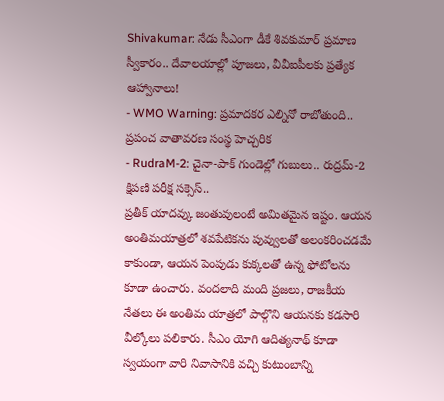Shivakumar: నేడు సీఎంగా డీకే శివకుమార్ ప్రమాణ స్వీకారం.. దేవాలయాల్లో పూజలు, వీవీఐపీలకు ప్రత్యేక ఆహ్వానాలు!
- WMO Warning: ప్రమాదకర ఎల్నినో రాబోతుంది.. ప్రపంచ వాతావరణ సంస్థ హెచ్చరిక
- RudraM-2: చైనా-పాక్ గుండెల్లో గుబులు.. రుద్రమ్-2 క్షిపణి పరీక్ష సక్సెస్..
ప్రతీక్ యాదవ్కు జంతువులంటే అమితమైన ఇష్టం. ఆయన అంతిమయాత్రలో శవపేటికను పువ్వులతో అలంకరించడమే కాకుండా, ఆయన పెంపుడు కుక్కలతో ఉన్న ఫోటోలను కూడా ఉంచారు. వందలాది మంది ప్రజలు, రాజకీయ నేతలు ఈ అంతిమ యాత్రలో పాల్గొని ఆయనకు కడసారి వీల్కోలు పలికారు. సీఎం యోగి ఆదిత్యనాథ్ కూడా స్వయంగా వారి నివాసానికి వచ్చి కుటుంబాన్ని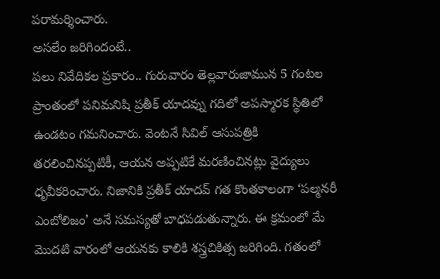పరామర్శించారు.
అసలేం జరిగిందంటే..
పలు నివేదికల ప్రకారం.. గురువారం తెల్లవారుజామున 5 గంటల ప్రాంతంలో పనిమనిషి ప్రతీక్ యాదవ్ను గదిలో అపస్మారక స్థితిలో ఉండటం గమనించారు. వెంటనే సివిల్ ఆసుపత్రికి తరలించినప్పటికీ, ఆయన అప్పటికే మరణించినట్లు వైద్యులు ధృవీకరించారు. నిజానికి ప్రతీక్ యాదవ్ గత కొంతకాలంగా ‘పల్మనరీ ఎంబోలిజం’ అనే సమస్యతో బాధపడుతున్నారు. ఈ క్రమంలో మే మొదటి వారంలో ఆయనకు కాలికి శస్త్రచికిత్స జరిగింది. గతంలో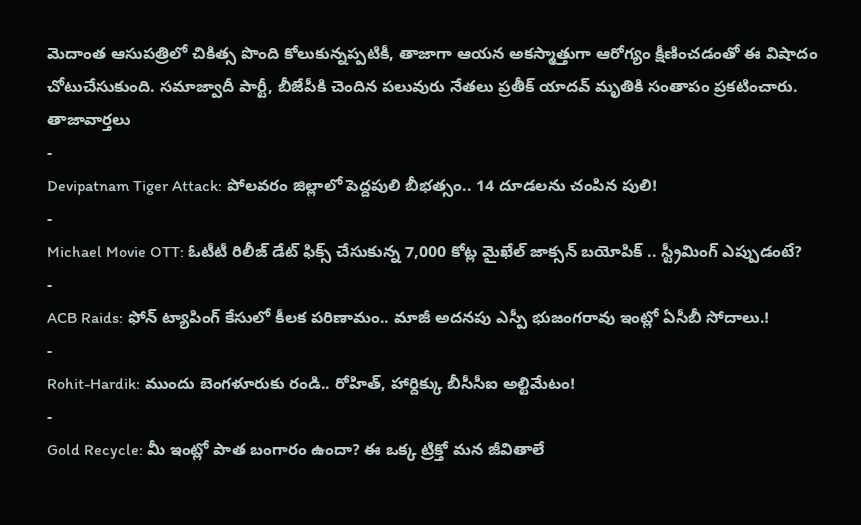మెదాంత ఆసుపత్రిలో చికిత్స పొంది కోలుకున్నప్పటికీ, తాజాగా ఆయన అకస్మాత్తుగా ఆరోగ్యం క్షీణించడంతో ఈ విషాదం చోటుచేసుకుంది. సమాజ్వాదీ పార్టీ, బీజేపీకి చెందిన పలువురు నేతలు ప్రతీక్ యాదవ్ మృతికి సంతాపం ప్రకటించారు.
తాజావార్తలు
-
Devipatnam Tiger Attack: పోలవరం జిల్లాలో పెద్దపులి బీభత్సం.. 14 దూడలను చంపిన పులి!
-
Michael Movie OTT: ఓటీటీ రిలీజ్ డేట్ ఫిక్స్ చేసుకున్న 7,000 కోట్ల మైఖేల్ జాక్సన్ బయోపిక్ .. స్ట్రీమింగ్ ఎప్పుడంటే?
-
ACB Raids: ఫోన్ ట్యాపింగ్ కేసులో కీలక పరిణామం.. మాజీ అదనపు ఎస్పీ భుజంగరావు ఇంట్లో ఏసీబీ సోదాలు.!
-
Rohit-Hardik: ముందు బెంగళూరుకు రండి.. రోహిత్, హార్దిక్కు బీసీసీఐ అల్టిమేటం!
-
Gold Recycle: మీ ఇంట్లో పాత బంగారం ఉందా? ఈ ఒక్క ట్రిక్తో మన జీవితాలే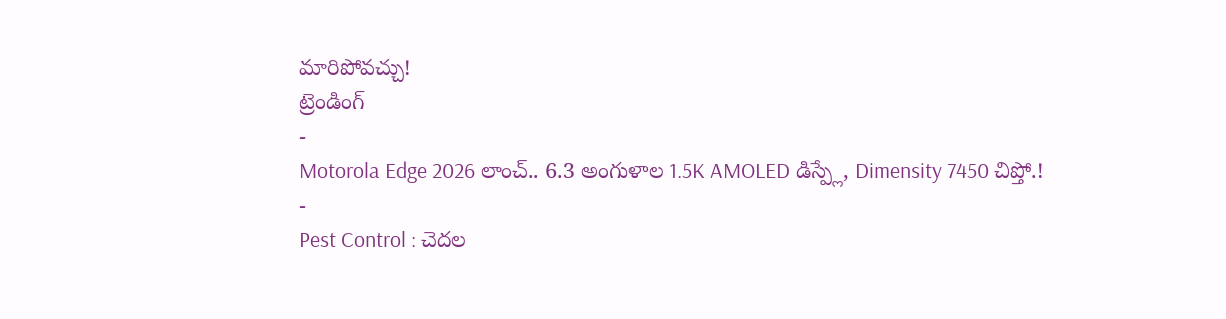మారిపోవచ్చు!
ట్రెండింగ్
-
Motorola Edge 2026 లాంచ్.. 6.3 అంగుళాల 1.5K AMOLED డిస్ప్లే, Dimensity 7450 చిప్తో.!
-
Pest Control : చెదల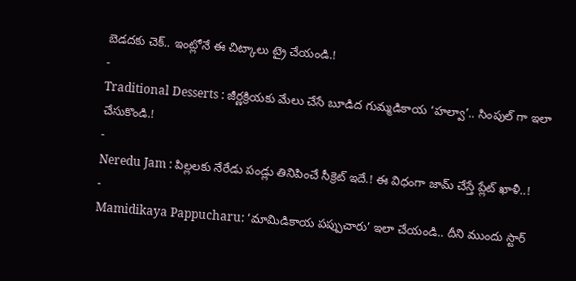బెడదకు చెక్.. ఇంట్లోనే ఈ చిట్కాలు ట్రై చేయండి.!
-
Traditional Desserts : జీర్ణక్రియకు మేలు చేసే బూడిద గుమ్మడికాయ ‘హల్వా’.. సింపుల్ గా ఇలా చేసుకొండి.!
-
Neredu Jam : పిల్లలకు నేరేడు పండ్లు తినిపించే సీక్రెట్ ఇదే.! ఈ విధంగా జామ్ చేస్తే ప్లేట్ ఖాళీ..!
-
Mamidikaya Pappucharu: ‘మామిడికాయ పప్పుచారు’ ఇలా చేయండి.. దీని ముందు స్టార్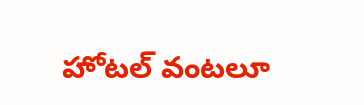హోటల్ వంటలూ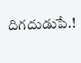దిగదుడుపే.!